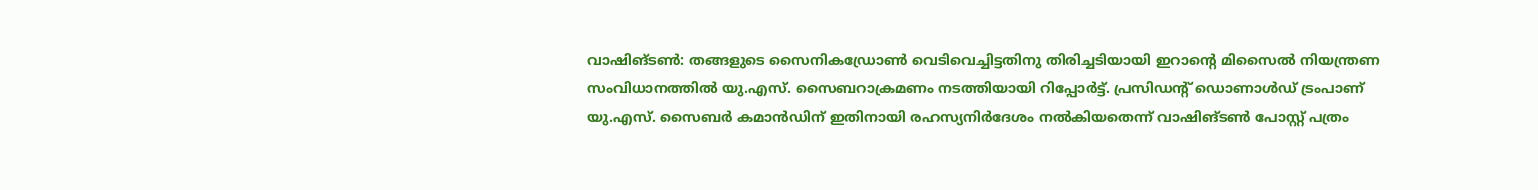വാഷിങ്ടൺ: തങ്ങളുടെ സൈനികഡ്രോൺ വെടിവെച്ചിട്ടതിനു തിരിച്ചടിയായി ഇറാന്റെ മിസൈൽ നിയന്ത്രണ സംവിധാനത്തിൽ യു.എസ്. സൈബറാക്രമണം നടത്തിയായി റിപ്പോർട്ട്. പ്രസിഡന്റ് ഡൊണാൾഡ് ട്രംപാണ് യു.എസ്. സൈബർ കമാൻഡിന് ഇതിനായി രഹസ്യനിർദേശം നൽകിയതെന്ന് വാഷിങ്ടൺ പോസ്റ്റ് പത്രം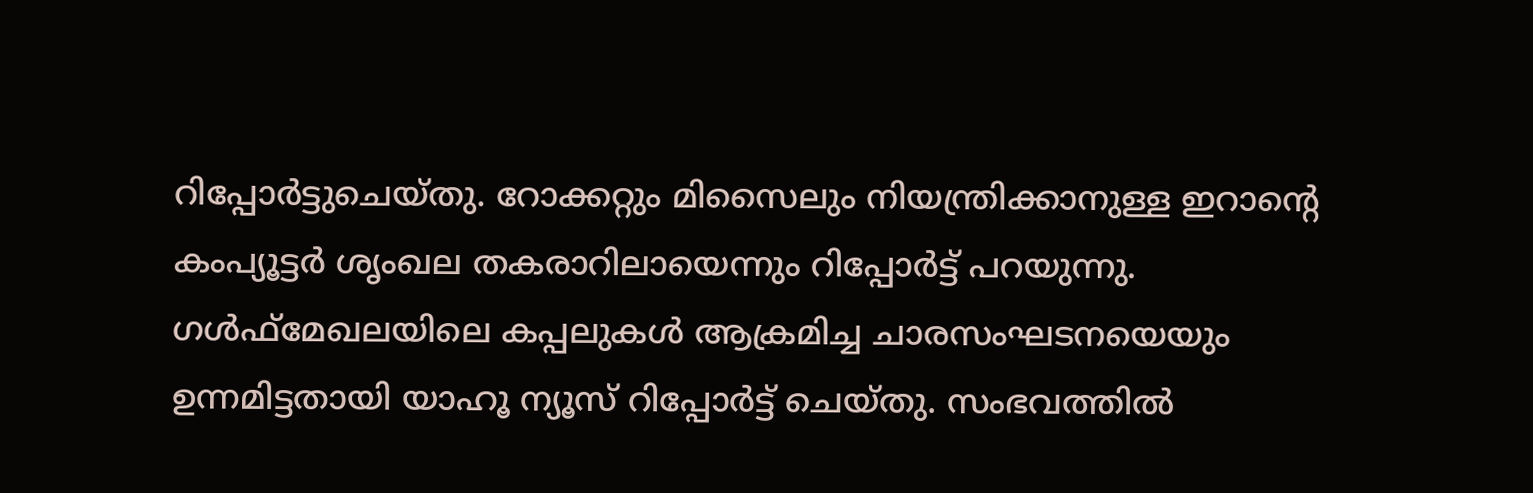റിപ്പോർട്ടുചെയ്തു. റോക്കറ്റും മിസൈലും നിയന്ത്രിക്കാനുള്ള ഇറാന്റെ കംപ്യൂട്ടർ ശൃംഖല തകരാറിലായെന്നും റിപ്പോർട്ട് പറയുന്നു. ഗൾഫ്മേഖലയിലെ കപ്പലുകൾ ആക്രമിച്ച ചാരസംഘടനയെയും ഉന്നമിട്ടതായി യാഹൂ ന്യൂസ് റിപ്പോർട്ട് ചെയ്തു. സംഭവത്തിൽ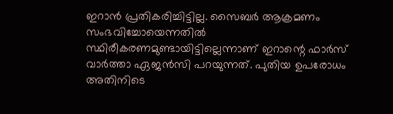ഇറാൻ പ്രതികരിച്ചിട്ടില്ല. സൈബർ ആക്രമണം സംഭവിച്ചോയെന്നതിൽ സ്ഥിരീകരണമുണ്ടായിട്ടില്ലെന്നാണ് ഇറാന്റെ ഫാർസ് വാർത്താ ഏജൻസി പറയുന്നത്. പുതിയ ഉപരോധം അതിനിടെ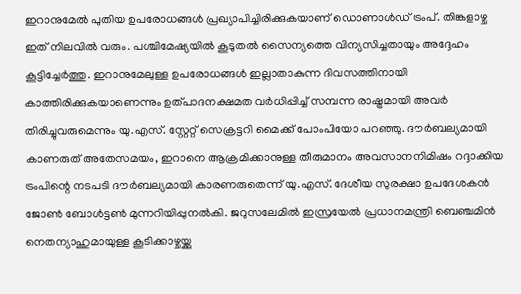ഇറാനുമേൽ പുതിയ ഉപരോധങ്ങൾ പ്രഖ്യാപിച്ചിരിക്കുകയാണ് ഡൊണാൾഡ് ട്രംപ്. തിങ്കളാഴ്ച ഇത് നിലവിൽ വരും. പശ്ചിമേഷ്യയിൽ കൂടുതൽ സൈന്യത്തെ വിന്യസിച്ചതായും അദ്ദേഹം കൂട്ടിച്ചേർത്തു. ഇറാനുമേലുള്ള ഉപരോധങ്ങൾ ഇല്ലാതാകുന്ന ദിവസത്തിനായി കാത്തിരിക്കുകയാണെന്നും ഉത്പാദനക്ഷമത വർധിപ്പിച്ച് സമ്പന്ന രാഷ്ട്രമായി അവർ തിരിച്ചുവരുമെന്നും യു.എസ്. സ്റ്റേറ്റ് സെക്രട്ടറി മൈക്ക് പോംപിയോ പറഞ്ഞു. ദൗർബല്യമായി കാണരുത് അതേസമയം, ഇറാനെ ആക്രമിക്കാനുള്ള തീരുമാനം അവസാനനിമിഷം റദ്ദാക്കിയ ട്രംപിന്റെ നടപടി ദൗർബല്യമായി കാരണരുതെന്ന് യു.എസ്. ദേശീയ സുരക്ഷാ ഉപദേശകൻ ജോൺ ബോൾട്ടൺ മുന്നറിയിപ്പുനൽകി. ജറുസലേമിൽ ഇസ്രയേൽ പ്രധാനമന്ത്രി ബെഞ്ചമിൻ നെതന്യാഹുമായുള്ള കൂടിക്കാഴ്ചയ്ക്കു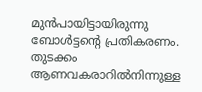മുൻപായിട്ടായിരുന്നു ബോൾട്ടന്റെ പ്രതികരണം. തുടക്കം ആണവകരാറിൽനിന്നുള്ള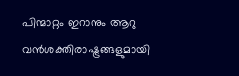പിന്മാറ്റം ഇറാനും ആറു വൻശക്തിരാഷ്ട്രങ്ങളുമായി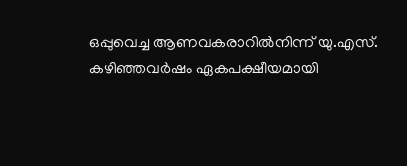ഒപ്പുവെച്ച ആണവകരാറിൽനിന്ന് യു.എസ്. കഴിഞ്ഞവർഷം ഏകപക്ഷീയമായി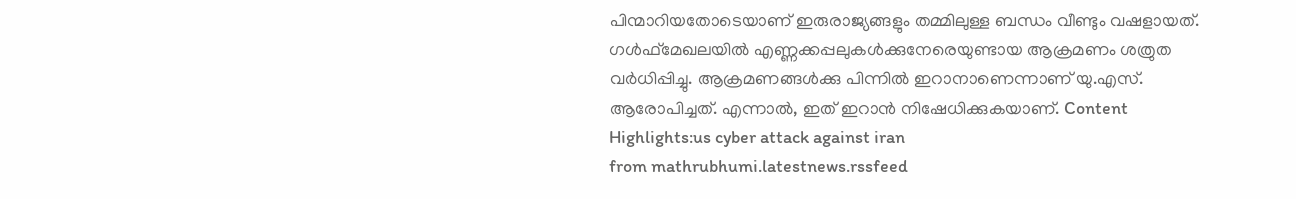പിന്മാറിയതോടെയാണ് ഇരുരാജ്യങ്ങളും തമ്മിലുള്ള ബന്ധം വീണ്ടും വഷളായത്. ഗൾഫ്മേഖലയിൽ എണ്ണക്കപ്പലുകൾക്കുനേരെയുണ്ടായ ആക്രമണം ശത്രുത വർധിപ്പിച്ചു. ആക്രമണങ്ങൾക്കു പിന്നിൽ ഇറാനാണെന്നാണ് യു.എസ്. ആരോപിച്ചത്. എന്നാൽ, ഇത് ഇറാൻ നിഷേധിക്കുകയാണ്. Content Highlights:us cyber attack against iran
from mathrubhumi.latestnews.rssfeed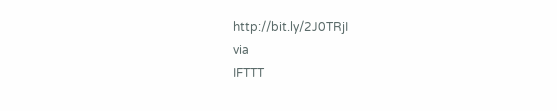http://bit.ly/2J0TRjI
via
IFTTT